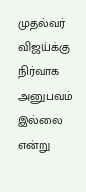முதல்வர் விஜய்க்கு நிர்வாக அனுபவம் இல்லை என்று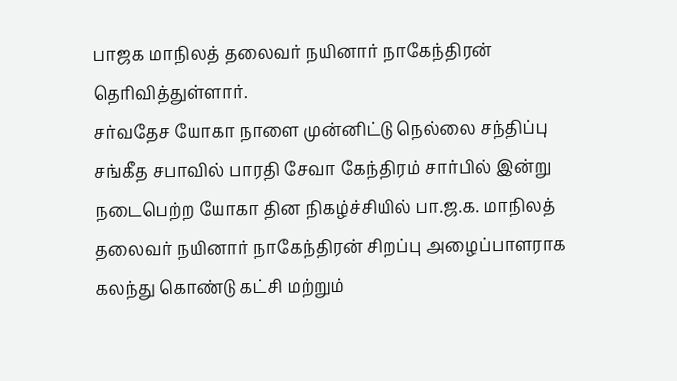பாஜக மாநிலத் தலைவர் நயினார் நாகேந்திரன் தெரிவித்துள்ளார்.
சர்வதேச யோகா நாளை முன்னிட்டு நெல்லை சந்திப்பு சங்கீத சபாவில் பாரதி சேவா கேந்திரம் சார்பில் இன்று நடைபெற்ற யோகா தின நிகழ்ச்சியில் பா.ஜ.க. மாநிலத் தலைவர் நயினார் நாகேந்திரன் சிறப்பு அழைப்பாளராக கலந்து கொண்டு கட்சி மற்றும்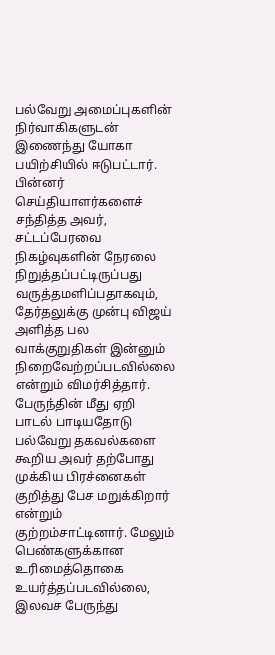பல்வேறு அமைப்புகளின் நிர்வாகிகளுடன் இணைந்து யோகா பயிற்சியில் ஈடுபட்டார். பின்னர் செய்தியாளர்களைச் சந்தித்த அவர், சட்டப்பேரவை நிகழ்வுகளின் நேரலை நிறுத்தப்பட்டிருப்பது வருத்தமளிப்பதாகவும், தேர்தலுக்கு முன்பு விஜய் அளித்த பல வாக்குறுதிகள் இன்னும் நிறைவேற்றப்படவில்லை என்றும் விமர்சித்தார்.
பேருந்தின் மீது ஏறி பாடல் பாடியதோடு பல்வேறு தகவல்களை கூறிய அவர் தற்போது முக்கிய பிரச்னைகள் குறித்து பேச மறுக்கிறார் என்றும் குற்றம்சாட்டினார். மேலும் பெண்களுக்கான உரிமைத்தொகை உயர்த்தப்படவில்லை, இலவச பேருந்து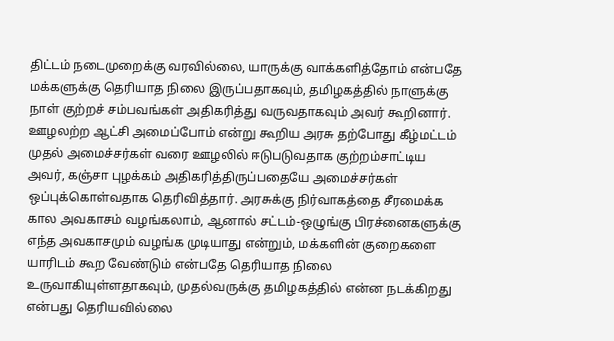திட்டம் நடைமுறைக்கு வரவில்லை, யாருக்கு வாக்களித்தோம் என்பதே மக்களுக்கு தெரியாத நிலை இருப்பதாகவும், தமிழகத்தில் நாளுக்கு நாள் குற்றச் சம்பவங்கள் அதிகரித்து வருவதாகவும் அவர் கூறினார்.
ஊழலற்ற ஆட்சி அமைப்போம் என்று கூறிய அரசு தற்போது கீழ்மட்டம் முதல் அமைச்சர்கள் வரை ஊழலில் ஈடுபடுவதாக குற்றம்சாட்டிய அவர், கஞ்சா புழக்கம் அதிகரித்திருப்பதையே அமைச்சர்கள் ஒப்புக்கொள்வதாக தெரிவித்தார். அரசுக்கு நிர்வாகத்தை சீரமைக்க கால அவகாசம் வழங்கலாம், ஆனால் சட்டம்-ஒழுங்கு பிரச்னைகளுக்கு எந்த அவகாசமும் வழங்க முடியாது என்றும், மக்களின் குறைகளை யாரிடம் கூற வேண்டும் என்பதே தெரியாத நிலை உருவாகியுள்ளதாகவும், முதல்வருக்கு தமிழகத்தில் என்ன நடக்கிறது என்பது தெரியவில்லை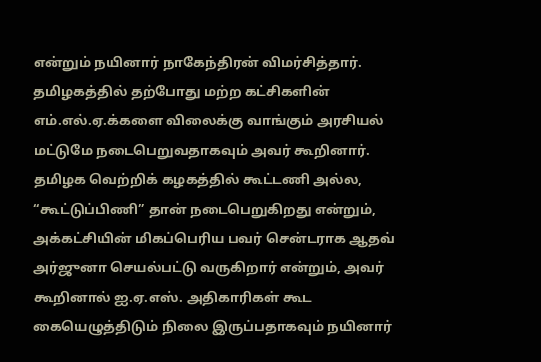என்றும் நயினார் நாகேந்திரன் விமர்சித்தார்.
தமிழகத்தில் தற்போது மற்ற கட்சிகளின் எம்.எல்.ஏ.க்களை விலைக்கு வாங்கும் அரசியல் மட்டுமே நடைபெறுவதாகவும் அவர் கூறினார். தமிழக வெற்றிக் கழகத்தில் கூட்டணி அல்ல, “கூட்டுப்பிணி” தான் நடைபெறுகிறது என்றும், அக்கட்சியின் மிகப்பெரிய பவர் சென்டராக ஆதவ் அர்ஜுனா செயல்பட்டு வருகிறார் என்றும், அவர் கூறினால் ஐ.ஏ.எஸ். அதிகாரிகள் கூட கையெழுத்திடும் நிலை இருப்பதாகவும் நயினார்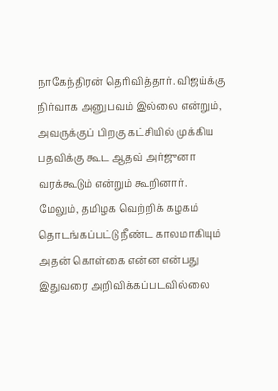நாகேந்திரன் தெரிவித்தார். விஜய்க்கு நிர்வாக அனுபவம் இல்லை என்றும், அவருக்குப் பிறகு கட்சியில் முக்கிய பதவிக்கு கூட ஆதவ் அர்ஜுனா வரக்கூடும் என்றும் கூறினார்.
மேலும், தமிழக வெற்றிக் கழகம் தொடங்கப்பட்டு நீண்ட காலமாகியும் அதன் கொள்கை என்ன என்பது இதுவரை அறிவிக்கப்படவில்லை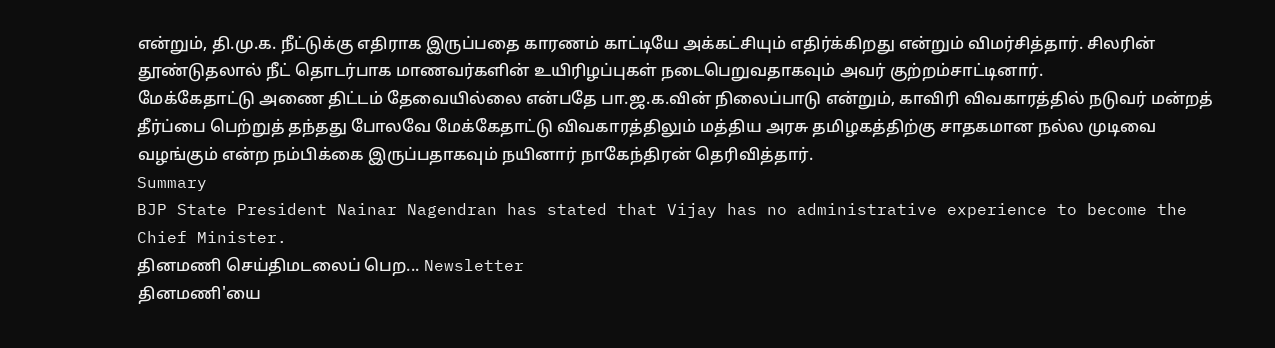என்றும், தி.மு.க. நீட்டுக்கு எதிராக இருப்பதை காரணம் காட்டியே அக்கட்சியும் எதிர்க்கிறது என்றும் விமர்சித்தார். சிலரின் தூண்டுதலால் நீட் தொடர்பாக மாணவர்களின் உயிரிழப்புகள் நடைபெறுவதாகவும் அவர் குற்றம்சாட்டினார்.
மேக்கேதாட்டு அணை திட்டம் தேவையில்லை என்பதே பா.ஜ.க.வின் நிலைப்பாடு என்றும், காவிரி விவகாரத்தில் நடுவர் மன்றத் தீர்ப்பை பெற்றுத் தந்தது போலவே மேக்கேதாட்டு விவகாரத்திலும் மத்திய அரசு தமிழகத்திற்கு சாதகமான நல்ல முடிவை வழங்கும் என்ற நம்பிக்கை இருப்பதாகவும் நயினார் நாகேந்திரன் தெரிவித்தார்.
Summary
BJP State President Nainar Nagendran has stated that Vijay has no administrative experience to become the Chief Minister.
தினமணி செய்திமடலைப் பெற... Newsletter
தினமணி'யை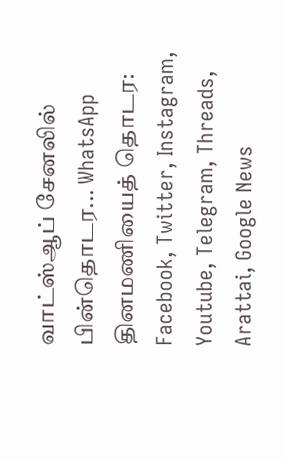வாட்ஸ்ஆப் சேனலில் பின்தொடர... WhatsApp
தினமணியைத் தொடர: Facebook, Twitter, Instagram, Youtube, Telegram, Threads, Arattai, Google News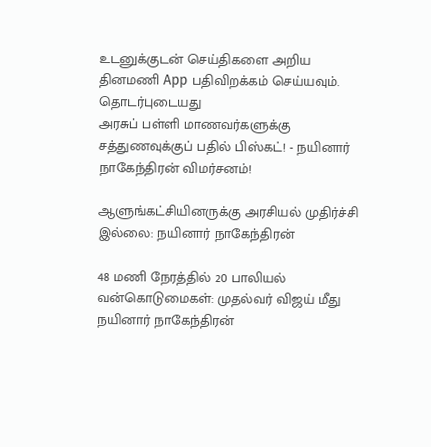உடனுக்குடன் செய்திகளை அறிய தினமணி App பதிவிறக்கம் செய்யவும்.
தொடர்புடையது
அரசுப் பள்ளி மாணவர்களுக்கு சத்துணவுக்குப் பதில் பிஸ்கட்! - நயினார் நாகேந்திரன் விமர்சனம்!

ஆளுங்கட்சியினருக்கு அரசியல் முதிர்ச்சி இல்லை: நயினார் நாகேந்திரன்

48 மணி நேரத்தில் 20 பாலியல் வன்கொடுமைகள்: முதல்வர் விஜய் மீது நயினார் நாகேந்திரன்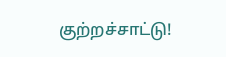குற்றச்சாட்டு!